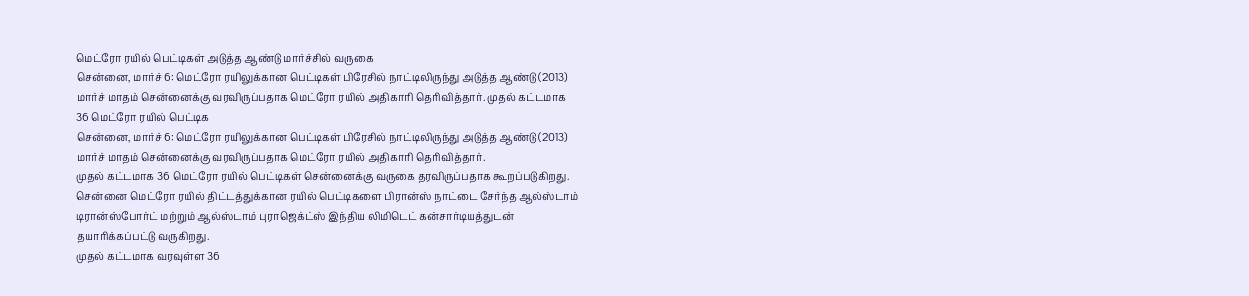மெட்ரோ ரயில் பெட்டிகள் அடுத்த ஆண்டு மார்ச்சில் வருகை
சென்னை, மார்ச் 6: மெட்ரோ ரயிலுக்கான பெட்டிகள் பிரேசில் நாட்டிலிருந்து அடுத்த ஆண்டு (2013) மார்ச் மாதம் சென்னைக்கு வரவிருப்பதாக மெட்ரோ ரயில் அதிகாரி தெரிவித்தார். முதல் கட்டமாக 36 மெட்ரோ ரயில் பெட்டிக
சென்னை, மார்ச் 6: மெட்ரோ ரயிலுக்கான பெட்டிகள் பிரேசில் நாட்டிலிருந்து அடுத்த ஆண்டு (2013) மார்ச் மாதம் சென்னைக்கு வரவிருப்பதாக மெட்ரோ ரயில் அதிகாரி தெரிவித்தார்.
முதல் கட்டமாக 36 மெட்ரோ ரயில் பெட்டிகள் சென்னைக்கு வருகை தரவிருப்பதாக கூறப்படுகிறது. சென்னை மெட்ரோ ரயில் திட்டத்துக்கான ரயில் பெட்டிகளை பிரான்ஸ் நாட்டை சேர்ந்த ஆல்ஸ்டாம் டிரான்ஸ்போர்ட் மற்றும் ஆல்ஸ்டாம் புராஜெக்ட்ஸ் இந்திய லிமிடெட் கன்சார்டியத்துடன் தயாரிக்கப்பட்டு வருகிறது.
முதல் கட்டமாக வரவுள்ள 36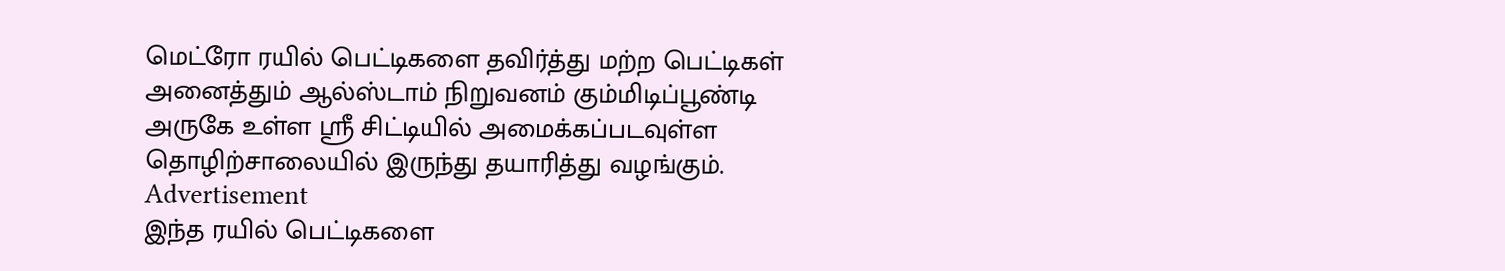மெட்ரோ ரயில் பெட்டிகளை தவிர்த்து மற்ற பெட்டிகள் அனைத்தும் ஆல்ஸ்டாம் நிறுவனம் கும்மிடிப்பூண்டி அருகே உள்ள ஸ்ரீ சிட்டியில் அமைக்கப்படவுள்ள தொழிற்சாலையில் இருந்து தயாரித்து வழங்கும்.
Advertisement
இந்த ரயில் பெட்டிகளை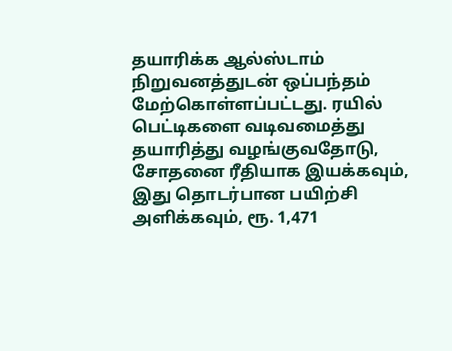தயாரிக்க ஆல்ஸ்டாம் நிறுவனத்துடன் ஒப்பந்தம் மேற்கொள்ளப்பட்டது. ரயில் பெட்டிகளை வடிவமைத்து தயாரித்து வழங்குவதோடு, சோதனை ரீதியாக இயக்கவும், இது தொடர்பான பயிற்சி அளிக்கவும், ரூ. 1,471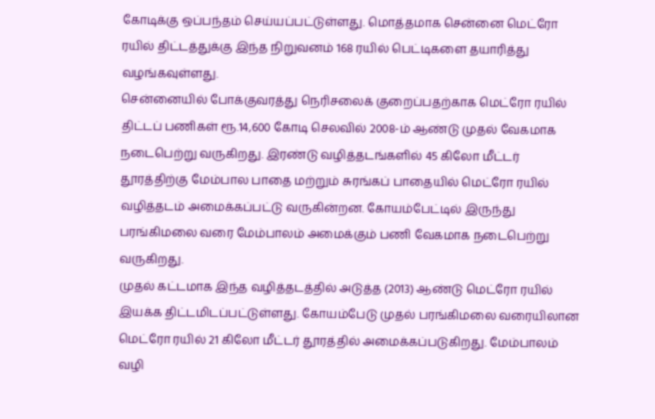கோடிக்கு ஒப்பந்தம் செய்யப்பட்டுள்ளது. மொத்தமாக சென்னை மெட்ரோ ரயில் திட்டத்துக்கு இந்த நிறுவனம் 168 ரயில் பெட்டிகளை தயாரித்து வழங்கவுள்ளது.
சென்னையில் போக்குவரத்து நெரிசலைக் குறைப்பதற்காக மெட்ரோ ரயில் திட்டப் பணிகள் ரூ.14,600 கோடி செலவில் 2008-ம் ஆண்டு முதல் வேகமாக நடைபெற்று வருகிறது. இரண்டு வழித்தடங்களில் 45 கிலோ மீட்டர் தூரத்திற்கு மேம்பால பாதை மற்றும் சுரங்கப் பாதையில் மெட்ரோ ரயில் வழித்தடம் அமைக்கப்பட்டு வருகின்றன. கோயம்பேட்டில் இருந்து பரங்கிமலை வரை மேம்பாலம் அமைக்கும் பணி வேகமாக நடைபெற்று வருகிறது.
முதல் கட்டமாக இந்த வழித்தடத்தில் அடுத்த (2013) ஆண்டு மெட்ரோ ரயில் இயக்க திட்டமிடப்பட்டுள்ளது. கோயம்பேடு முதல் பரங்கிமலை வரையிலான மெட்ரோ ரயில் 21 கிலோ மீட்டர் தூரத்தில் அமைக்கப்படுகிறது. மேம்பாலம் வழி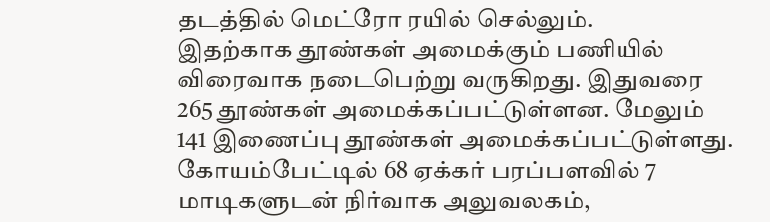தடத்தில் மெட்ரோ ரயில் செல்லும்.
இதற்காக தூண்கள் அமைக்கும் பணியில் விரைவாக நடைபெற்று வருகிறது. இதுவரை 265 தூண்கள் அமைக்கப்பட்டுள்ளன. மேலும் 141 இணைப்பு தூண்கள் அமைக்கப்பட்டுள்ளது.
கோயம்பேட்டில் 68 ஏக்கர் பரப்பளவில் 7 மாடிகளுடன் நிர்வாக அலுவலகம்,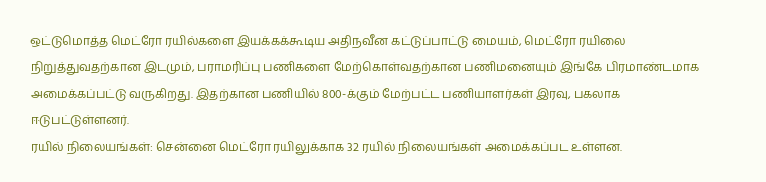ஒட்டுமொத்த மெட்ரோ ரயில்களை இயக்கக்கூடிய அதிநவீன கட்டுப்பாட்டு மையம், மெட்ரோ ரயிலை நிறுத்துவதற்கான இடமும், பராமரிப்பு பணிகளை மேற்கொள்வதற்கான பணிமனையும் இங்கே பிரமாண்டமாக அமைக்கப்பட்டு வருகிறது. இதற்கான பணியில் 800-க்கும் மேற்பட்ட பணியாளர்கள் இரவு, பகலாக ஈடுபட்டுள்ளனர்.
ரயில் நிலையங்கள்: சென்னை மெட்ரோ ரயிலுக்காக 32 ரயில் நிலையங்கள் அமைக்கப்பட உள்ளன.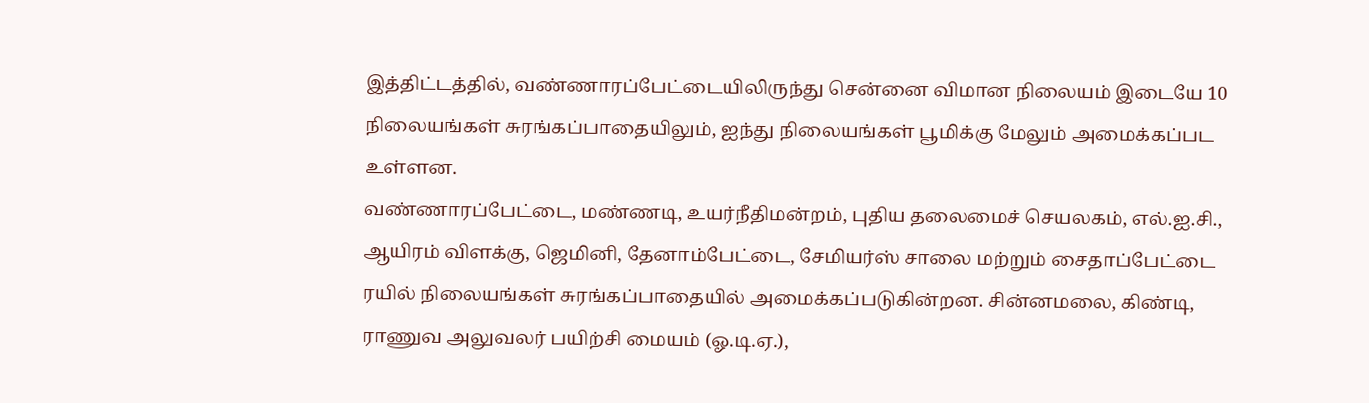இத்திட்டத்தில், வண்ணாரப்பேட்டையிலிருந்து சென்னை விமான நிலையம் இடையே 10 நிலையங்கள் சுரங்கப்பாதையிலும், ஐந்து நிலையங்கள் பூமிக்கு மேலும் அமைக்கப்பட உள்ளன.
வண்ணாரப்பேட்டை, மண்ணடி, உயர்நீதிமன்றம், புதிய தலைமைச் செயலகம், எல்.ஐ.சி., ஆயிரம் விளக்கு, ஜெமினி, தேனாம்பேட்டை, சேமியர்ஸ் சாலை மற்றும் சைதாப்பேட்டை ரயில் நிலையங்கள் சுரங்கப்பாதையில் அமைக்கப்படுகின்றன. சின்னமலை, கிண்டி, ராணுவ அலுவலர் பயிற்சி மையம் (ஓ.டி.ஏ.),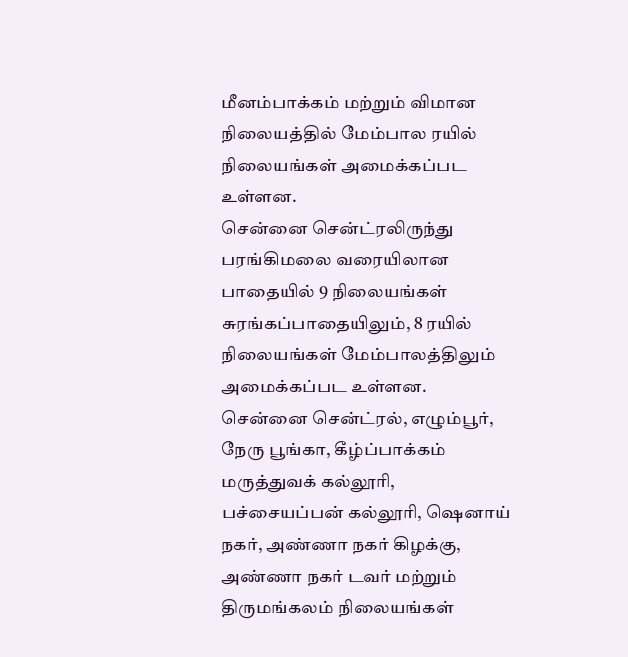மீனம்பாக்கம் மற்றும் விமான நிலையத்தில் மேம்பால ரயில் நிலையங்கள் அமைக்கப்பட உள்ளன.
சென்னை சென்ட்ரலிருந்து பரங்கிமலை வரையிலான பாதையில் 9 நிலையங்கள் சுரங்கப்பாதையிலும், 8 ரயில் நிலையங்கள் மேம்பாலத்திலும் அமைக்கப்பட உள்ளன.
சென்னை சென்ட்ரல், எழும்பூர், நேரு பூங்கா, கீழ்ப்பாக்கம் மருத்துவக் கல்லூரி, பச்சையப்பன் கல்லூரி, ஷெனாய் நகர், அண்ணா நகர் கிழக்கு, அண்ணா நகர் டவர் மற்றும் திருமங்கலம் நிலையங்கள்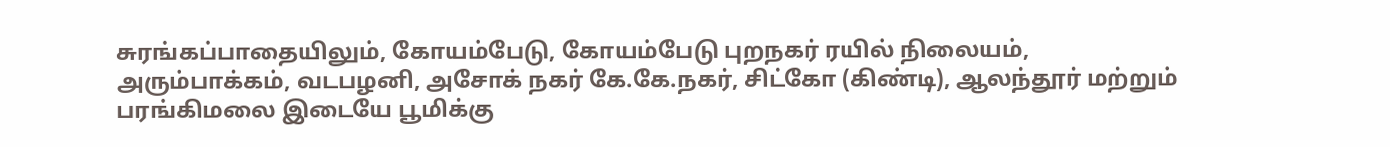சுரங்கப்பாதையிலும், கோயம்பேடு, கோயம்பேடு புறநகர் ரயில் நிலையம், அரும்பாக்கம், வடபழனி, அசோக் நகர் கே.கே.நகர், சிட்கோ (கிண்டி), ஆலந்தூர் மற்றும் பரங்கிமலை இடையே பூமிக்கு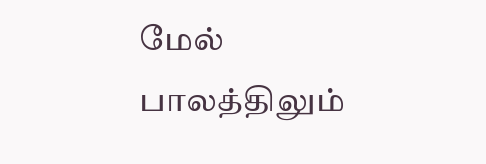மேல் பாலத்திலும்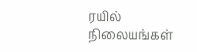ரயில் நிலையங்கள்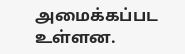அமைக்கப்பட உள்ளன.